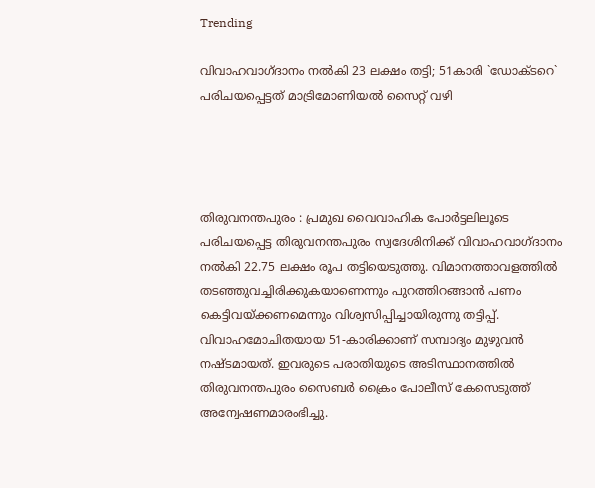Trending

വിവാഹവാഗ്ദാനം നല്‍കി 23 ലക്ഷം തട്ടി; 51കാരി `ഡോക്ടറെ` പരിചയപ്പെട്ടത് മാട്രിമോണിയല്‍ സൈറ്റ് വഴി




തിരുവനന്തപുരം : പ്രമുഖ വൈവാഹിക പോർട്ടലിലൂടെ പരിചയപ്പെട്ട തിരുവനന്തപുരം സ്വദേശിനിക്ക് വിവാഹവാഗ്ദാനം നൽകി 22.75 ലക്ഷം രൂപ തട്ടിയെടുത്തു. വിമാനത്താവളത്തിൽ തടഞ്ഞുവച്ചിരിക്കുകയാണെന്നും പുറത്തിറങ്ങാൻ പണം കെട്ടിവയ്ക്കണമെന്നും വിശ്വസിപ്പിച്ചായിരുന്നു തട്ടിപ്പ്. വിവാഹമോചിതയായ 51-കാരിക്കാണ് സമ്പാദ്യം മുഴുവൻ നഷ്ടമായത്. ഇവരുടെ പരാതിയുടെ അടിസ്ഥാനത്തിൽ തിരുവനന്തപുരം സൈബർ ക്രൈം പോലീസ് കേസെടുത്ത് അന്വേഷണമാരംഭിച്ചു.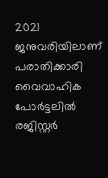2021 ജനുവരിയിലാണ് പരാതിക്കാരി വൈവാഹിക പോർട്ടലിൽ രജിസ്റ്റർ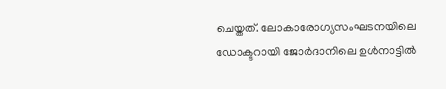ചെയ്തത്. ലോകാരോഗ്യസംഘടനയിലെ ഡോക്ടറായി ജോർദാനിലെ ഉൾനാട്ടിൽ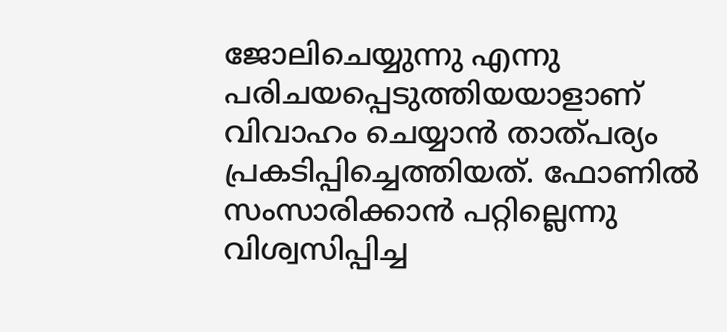ജോലിചെയ്യുന്നു എന്നു പരിചയപ്പെടുത്തിയയാളാണ് വിവാഹം ചെയ്യാൻ താത്പര്യം പ്രകടിപ്പിച്ചെത്തിയത്. ഫോണിൽ സംസാരിക്കാൻ പറ്റില്ലെന്നു വിശ്വസിപ്പിച്ച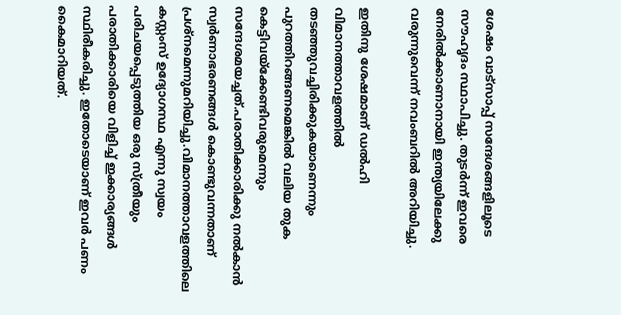ശേഷം വാട്സാപ്പ് സന്ദേശങ്ങളിലൂടെ സൗഹൃദം സ്ഥാപിച്ചു. തുടർന്ന് ഇവരെ നേരിൽക്കാണാനായി ഇന്ത്യയിലേക്കു വരുന്നുവെന്ന് നവംബറിൽ അറിയിച്ചു.

ഇതിനു ശേഷമാണ് ഡൽഹി വിമാനത്താവളത്തിൽ തടഞ്ഞുവച്ചിരിക്കുകയാണെന്നും പുറത്തിറങ്ങണമെങ്കിൽ വലിയ തുക കെട്ടിവയ്ക്കേണ്ടിവരുമെന്നും സന്ദേശമയച്ചത്.പരാതിക്കാരിക്കു നൽകാൻ സ്വർണാഭരണങ്ങൾ കൊണ്ടുവന്നതാണ് പ്രശ്നമെന്നുമറിയിച്ചു.വിമാനത്താവളത്തിലെ കസ്റ്റംസ് ഉദ്യോഗസ്ഥ എന്നു സ്വയം പരിചയപ്പെടുത്തിയ ഒരു സ്ത്രീയും പരാതിക്കാരിയെ വിളിച്ച് ഇക്കാര്യങ്ങൾ സ്ഥിരീകരിച്ചു. ഇതോടെയാണ് ഇവർ പണം കൈമാറിയത്.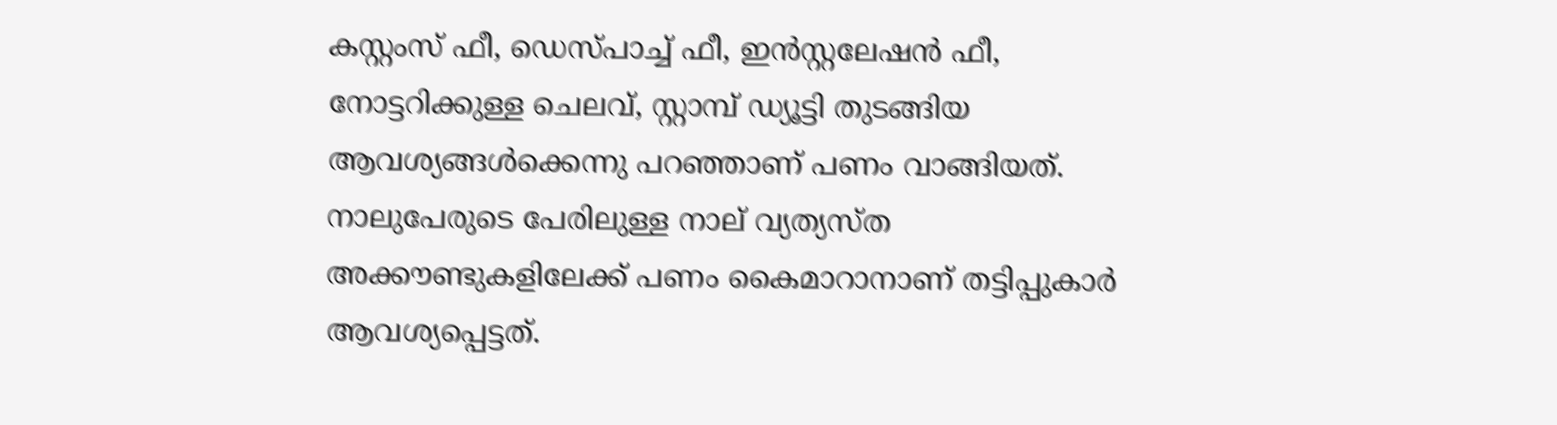കസ്റ്റംസ് ഫീ, ഡെസ്പാച്ച് ഫീ, ഇൻസ്റ്റലേഷൻ ഫീ, നോട്ടറിക്കുള്ള ചെലവ്, സ്റ്റാമ്പ് ഡ്യൂട്ടി തുടങ്ങിയ ആവശ്യങ്ങൾക്കെന്നു പറഞ്ഞാണ് പണം വാങ്ങിയത്. നാലുപേരുടെ പേരിലുള്ള നാല് വ്യത്യസ്ത അക്കൗണ്ടുകളിലേക്ക് പണം കൈമാറാനാണ് തട്ടിപ്പുകാർ ആവശ്യപ്പെട്ടത്.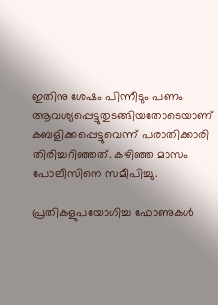ഇതിനു ശേഷം പിന്നീടും പണം ആവശ്യപ്പെട്ടുതുടങ്ങിയതോടെയാണ് കബളിക്കപ്പെട്ടുവെന്ന് പരാതിക്കാരി തിരിച്ചറിഞ്ഞത്. കഴിഞ്ഞ മാസം പോലീസിനെ സമീപിച്ചു.

പ്രതികളുപയോഗിച്ച ഫോണുകൾ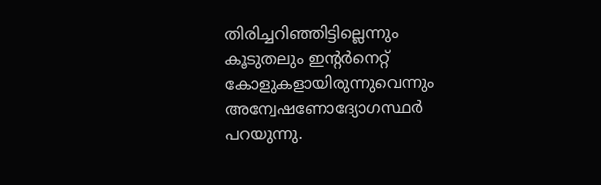തിരിച്ചറിഞ്ഞിട്ടില്ലെന്നും കൂടുതലും ഇന്റർനെറ്റ് കോളുകളായിരുന്നുവെന്നും അന്വേഷണോദ്യോഗസ്ഥർ പറയുന്നു.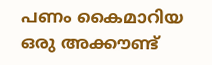പണം കൈമാറിയ ഒരു അക്കൗണ്ട്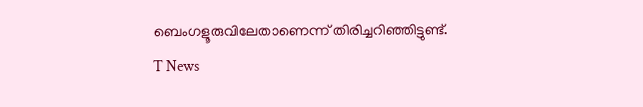ബെംഗളൂരുവിലേതാണെന്ന് തിരിച്ചറിഞ്ഞിട്ടുണ്ട്.
T News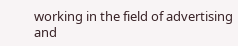working in the field of advertising and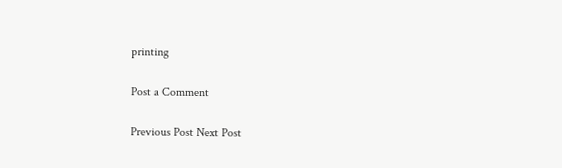printing

Post a Comment

Previous Post Next Post